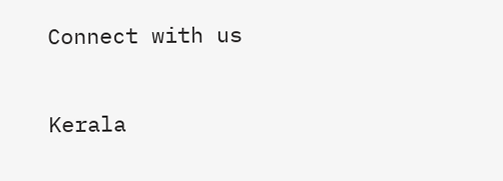Connect with us

Kerala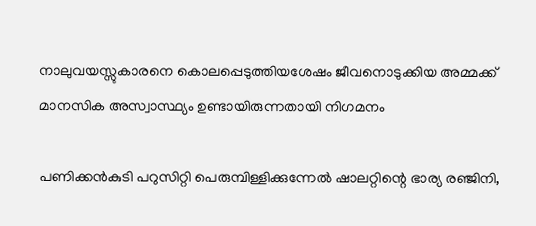നാലുവയസ്സുകാരനെ കൊലപ്പെടുത്തിയശേഷം ജീവനൊടുക്കിയ അമ്മക്ക് മാനസിക അസ്വാസ്ഥ്യം ഉണ്ടായിരുന്നതായി നിഗമനം

പണിക്കന്‍കുടി പറുസിറ്റി പെരുമ്പിള്ളിക്കുന്നേല്‍ ഷാലറ്റിന്റെ ഭാര്യ രഞ്ജിനി,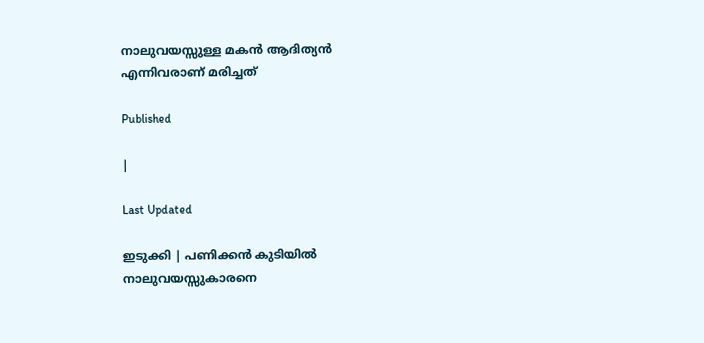നാലുവയസ്സുള്ള മകന്‍ ആദിത്യന്‍ എന്നിവരാണ് മരിച്ചത്

Published

|

Last Updated

ഇടുക്കി | പണിക്കന്‍ കുടിയില്‍ നാലുവയസ്സുകാരനെ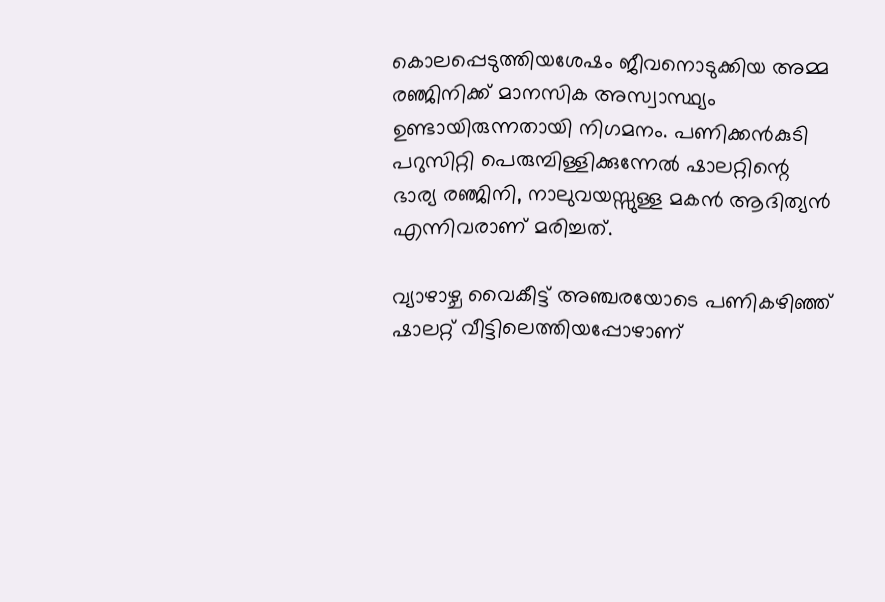കൊലപ്പെടുത്തിയശേഷം ജീവനൊടുക്കിയ അമ്മ രഞ്ജിനിക്ക് മാനസിക അസ്വാസ്ഥ്യം ഉണ്ടായിരുന്നതായി നിഗമനം. പണിക്കന്‍കുടി പറുസിറ്റി പെരുമ്പിള്ളിക്കുന്നേല്‍ ഷാലറ്റിന്റെ ഭാര്യ രഞ്ജിനി, നാലുവയസ്സുള്ള മകന്‍ ആദിത്യന്‍ എന്നിവരാണ് മരിച്ചത്.

വ്യാഴാഴ്ച വൈകീട്ട് അഞ്ചരയോടെ പണികഴിഞ്ഞ് ഷാലറ്റ് വീട്ടിലെത്തിയപ്പോഴാണ്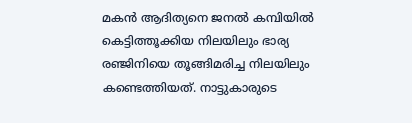മകന്‍ ആദിത്യനെ ജനല്‍ കമ്പിയില്‍ കെട്ടിത്തൂക്കിയ നിലയിലും ഭാര്യ രഞ്ജിനിയെ തൂങ്ങിമരിച്ച നിലയിലും കണ്ടെത്തിയത്. നാട്ടുകാരുടെ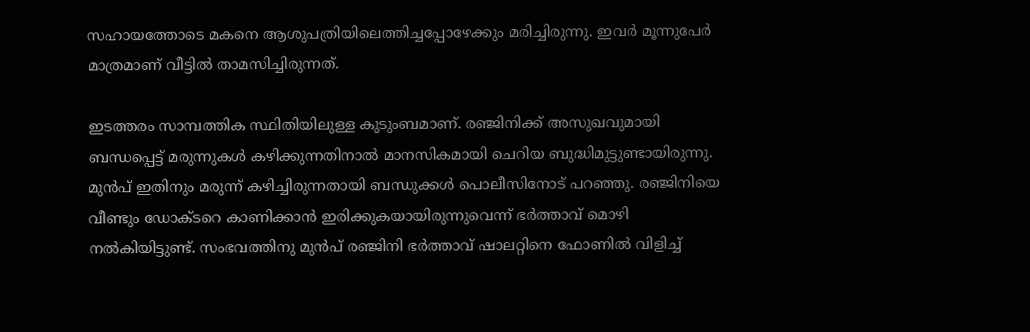സഹായത്തോടെ മകനെ ആശുപത്രിയിലെത്തിച്ചപ്പോഴേക്കും മരിച്ചിരുന്നു. ഇവര്‍ മൂന്നുപേര്‍ മാത്രമാണ് വീട്ടില്‍ താമസിച്ചിരുന്നത്.

ഇടത്തരം സാമ്പത്തിക സ്ഥിതിയിലുള്ള കുടുംബമാണ്. രഞ്ജിനിക്ക് അസുഖവുമായി ബന്ധപ്പെട്ട് മരുന്നുകള്‍ കഴിക്കുന്നതിനാല്‍ മാനസികമായി ചെറിയ ബുദ്ധിമുട്ടുണ്ടായിരുന്നു. മുന്‍പ് ഇതിനും മരുന്ന് കഴിച്ചിരുന്നതായി ബന്ധുക്കള്‍ പൊലീസിനോട് പറഞ്ഞു. രഞ്ജിനിയെ വീണ്ടും ഡോക്ടറെ കാണിക്കാന്‍ ഇരിക്കുകയായിരുന്നുവെന്ന് ഭര്‍ത്താവ് മൊഴി നല്‍കിയിട്ടുണ്ട്. സംഭവത്തിനു മുന്‍പ് രഞ്ജിനി ഭര്‍ത്താവ് ഷാലറ്റിനെ ഫോണില്‍ വിളിച്ച്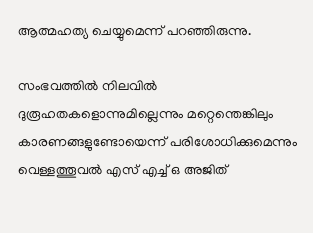ആത്മഹത്യ ചെയ്യുമെന്ന് പറഞ്ഞിരുന്നു.

സംഭവത്തില്‍ നിലവില്‍ ദുരൂഹതകളൊന്നുമില്ലെന്നും മറ്റെന്തെങ്കിലും കാരണങ്ങളുണ്ടോയെന്ന് പരിശോധിക്കുമെന്നും വെള്ളത്തൂവല്‍ എസ് എച്ച് ഒ അജിത്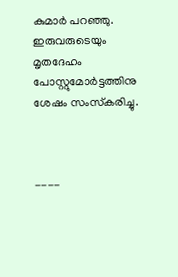കുമാര്‍ പറഞ്ഞു. ഇരുവരുടെയും മൃതദേഹം പോസ്റ്റുമോര്‍ട്ടത്തിനു ശേഷം സംസ്‌കരിച്ചു.



----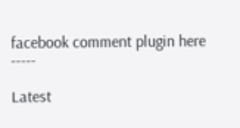facebook comment plugin here -----

Latest